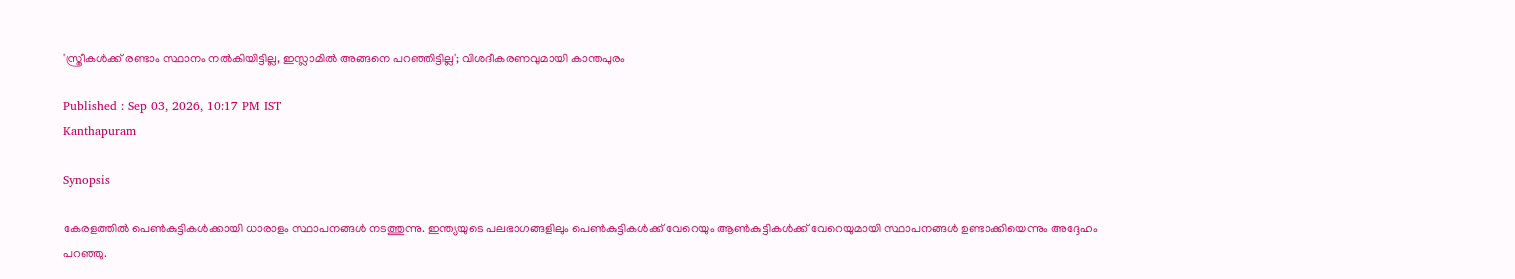'സ്ത്രീകൾക്ക് രണ്ടാം സ്ഥാനം നൽകിയിട്ടില്ല, ഇസ്ലാമിൽ അങ്ങനെ പറഞ്ഞിട്ടില്ല'; വിശദീകരണവുമായി കാന്തപുരം

Published : Sep 03, 2026, 10:17 PM IST
Kanthapuram

Synopsis

കേരളത്തിൽ പെൺകുട്ടികൾക്കായി ധാരാളം സ്ഥാപനങ്ങൾ നടത്തുന്നു. ഇന്ത്യയുടെ പലഭാഗങ്ങളിലും പെൺകുട്ടികൾക്ക് വേറെയും ആൺകുട്ടികൾക്ക് വേറെയുമായി സ്ഥാപനങ്ങൾ ഉണ്ടാക്കിയെന്നും അദ്ദേഹം പറഞ്ഞു.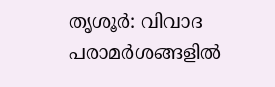തൃശൂർ: വിവാദ പരാമർശങ്ങളിൽ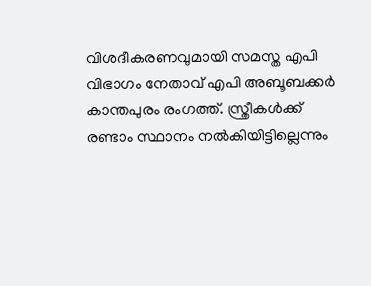വിശദീകരണവുമായി സമസ്ത എപി വിഭാഗം നേതാവ് എപി അബൂബക്കർ കാന്തപുരം രംഗത്ത്. സ്ത്രീകൾക്ക് രണ്ടാം സ്ഥാനം നൽകിയിട്ടില്ലെന്നും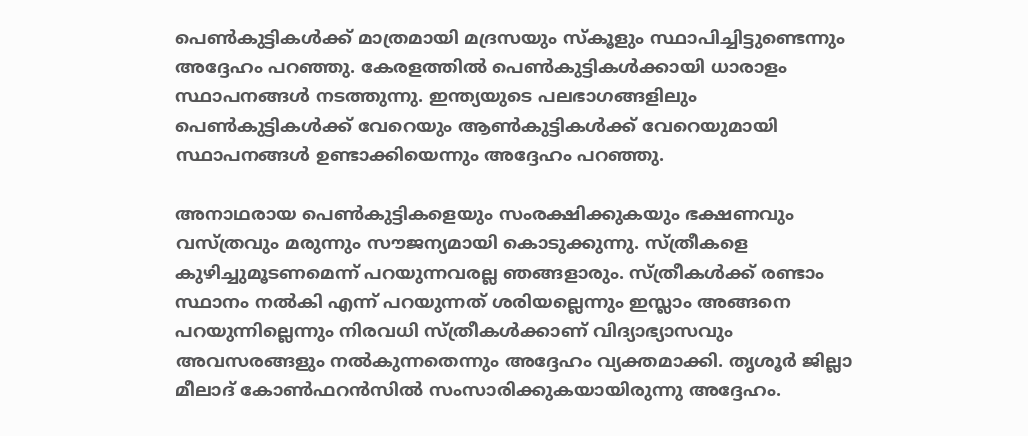പെൺകുട്ടികൾക്ക് മാത്രമായി മദ്രസയും സ്കൂളും സ്ഥാപിച്ചിട്ടുണ്ടെന്നും അദ്ദേഹം പറഞ്ഞു. കേരളത്തിൽ പെൺകുട്ടികൾക്കായി ധാരാളം സ്ഥാപനങ്ങൾ നടത്തുന്നു. ഇന്ത്യയുടെ പലഭാഗങ്ങളിലും പെൺകുട്ടികൾക്ക് വേറെയും ആൺകുട്ടികൾക്ക് വേറെയുമായി സ്ഥാപനങ്ങൾ ഉണ്ടാക്കിയെന്നും അദ്ദേഹം പറഞ്ഞു.

അനാഥരായ പെൺകുട്ടികളെയും സംരക്ഷിക്കുകയും ഭക്ഷണവും വസ്ത്രവും മരുന്നും സൗജന്യമായി കൊടുക്കുന്നു. സ്ത്രീകളെ കുഴിച്ചുമൂടണമെന്ന് പറയുന്നവരല്ല ഞങ്ങളാരും. സ്ത്രീകൾക്ക് രണ്ടാം സ്ഥാനം നൽകി എന്ന് പറയുന്നത് ശരിയല്ലെന്നും ഇസ്ലാം അങ്ങനെ പറയുന്നില്ലെന്നും നിരവധി സ്ത്രീകൾക്കാണ് വിദ്യാഭ്യാസവും അവസരങ്ങളും നൽകുന്നതെന്നും അദ്ദേഹം വ്യക്തമാക്കി. തൃശൂർ ജില്ലാ മീലാദ് കോൺഫറൻസിൽ സംസാരിക്കുകയായിരുന്നു അദ്ദേഹം.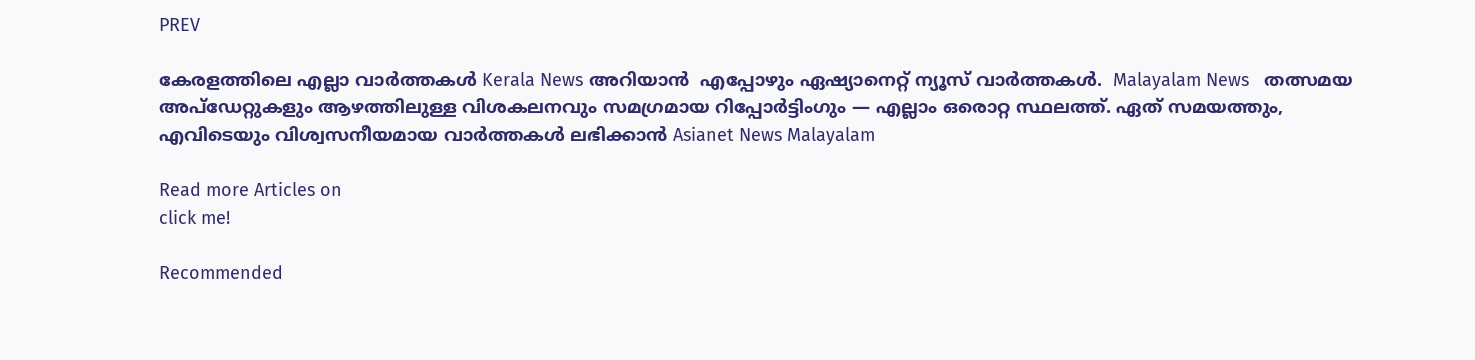PREV

കേരളത്തിലെ എല്ലാ വാർത്തകൾ Kerala News അറിയാൻ  എപ്പോഴും ഏഷ്യാനെറ്റ് ന്യൂസ് വാർത്തകൾ.  Malayalam News   തത്സമയ അപ്‌ഡേറ്റുകളും ആഴത്തിലുള്ള വിശകലനവും സമഗ്രമായ റിപ്പോർട്ടിംഗും — എല്ലാം ഒരൊറ്റ സ്ഥലത്ത്. ഏത് സമയത്തും, എവിടെയും വിശ്വസനീയമായ വാർത്തകൾ ലഭിക്കാൻ Asianet News Malayalam

Read more Articles on
click me!

Recommended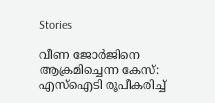Stories

വീണ ജോർജിനെ ആക്രമിച്ചെന്ന കേസ്: എസ്ഐടി രൂപീകരിച്ച്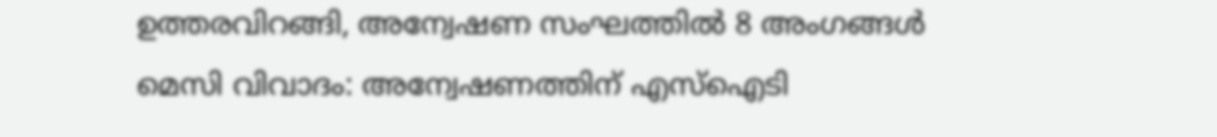ഉത്തരവിറങ്ങി, അന്വേഷണ സംഘത്തിൽ 8 അംഗങ്ങൾ
മെസി വിവാദം: അന്വേഷണത്തിന് എസ്ഐടി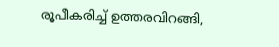രൂപീകരിച്ച് ഉത്തരവിറങ്ങി,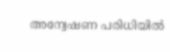അന്വേഷണ പരിധിയിൽ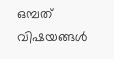ഒമ്പത് വിഷയങ്ങൾ